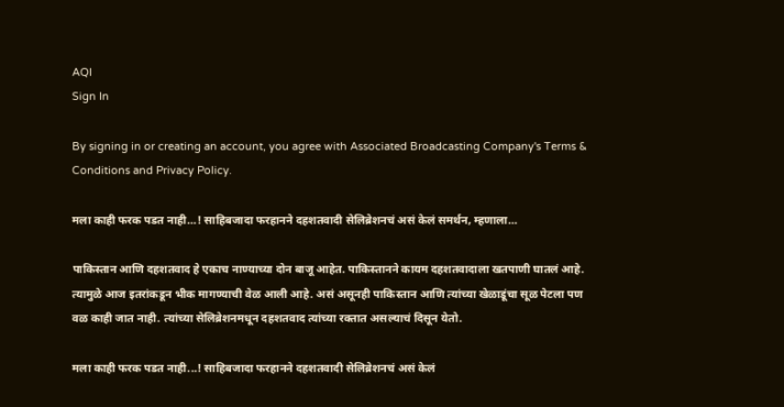AQI
Sign In

By signing in or creating an account, you agree with Associated Broadcasting Company's Terms & Conditions and Privacy Policy.

मला काही फरक पडत नाही…! साहिबजादा फरहानने दहशतवादी सेलिब्रेशनचं असं केलं समर्थन, म्हणाला…

पाकिस्तान आणि दहशतवाद हे एकाच नाण्याच्या दोन बाजू आहेत. पाकिस्तानने कायम दहशतवादाला खतपाणी घातलं आहे. त्यामुळे आज इतरांकडून भीक मागण्याची वेळ आली आहे. असं असूनही पाकिस्तान आणि त्यांच्या खेळाडूंचा सूळ पेटला पण वळ काही जात नाही. त्यांच्या सेलिब्रेशनमधून दहशतवाद त्यांच्या रक्तात असल्याचं दिसून येतो.

मला काही फरक पडत नाही...! साहिबजादा फरहानने दहशतवादी सेलिब्रेशनचं असं केलं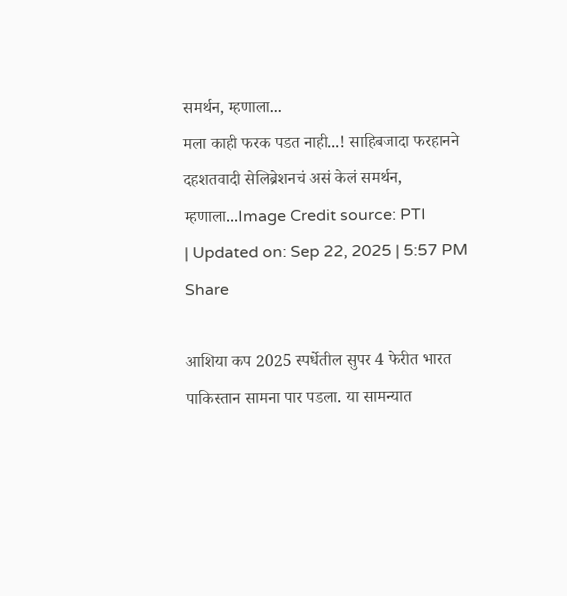समर्थन, म्हणाला...
मला काही फरक पडत नाही...! साहिबजादा फरहानने दहशतवादी सेलिब्रेशनचं असं केलं समर्थन, म्हणाला...Image Credit source: PTI
| Updated on: Sep 22, 2025 | 5:57 PM
Share

आशिया कप 2025 स्पर्धेतील सुपर 4 फेरीत भारत पाकिस्तान सामना पार पडला. या सामन्यात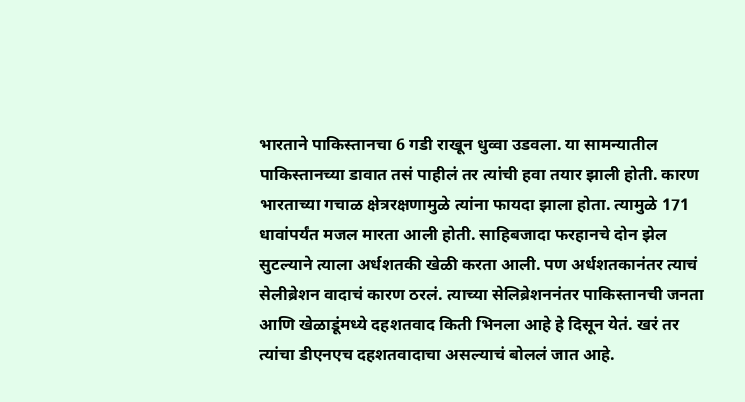भारताने पाकिस्तानचा 6 गडी राखून धुव्वा उडवला. या सामन्यातील पाकिस्तानच्या डावात तसं पाहीलं तर त्यांची हवा तयार झाली होती. कारण भारताच्या गचाळ क्षेत्ररक्षणामुळे त्यांना फायदा झाला होता. त्यामुळे 171 धावांपर्यंत मजल मारता आली होती. साहिबजादा फरहानचे दोन झेल सुटल्याने त्याला अर्धशतकी खेळी करता आली. पण अर्धशतकानंतर त्याचं सेलीब्रेशन वादाचं कारण ठरलं. त्याच्या सेलिब्रेशननंतर पाकिस्तानची जनता आणि खेळाडूंमध्ये दहशतवाद किती भिनला आहे हे दिसून येतं. खरं तर त्यांचा डीएनएच दहशतवादाचा असल्याचं बोललं जात आहे.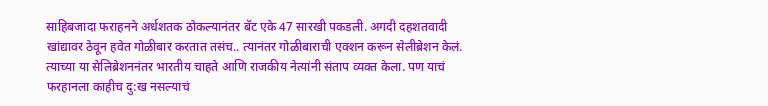साहिबजादा फराहनने अर्धशतक ठोकल्यानंतर बॅट एके 47 सारखी पकडली. अगदी दहशतवादी खांद्यावर ठेवून हवेत गोळीबार करतात तसंच.. त्यानंतर गोळीबाराची एक्शन करून सेलीब्रेशन केलं. त्याच्या या सेलिब्रेशननंतर भारतीय चाहते आणि राजकीय नेत्यांनी संताप व्यक्त केला. पण याचं फरहानला काहीच दु:ख नसल्याचं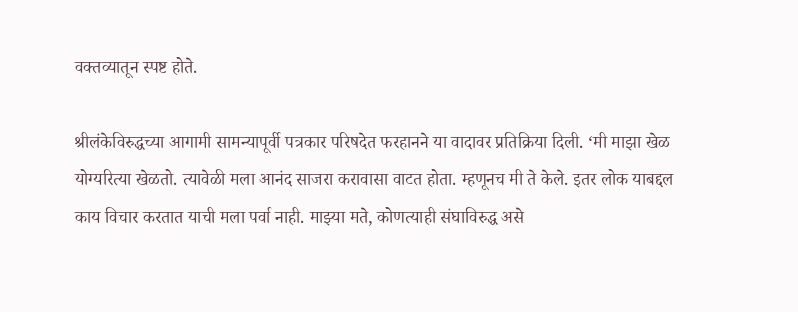वक्तव्यातून स्पष्ट होते.

श्रीलंकेविरुद्धच्या आगामी सामन्यापूर्वी पत्रकार परिषदेत फरहानने या वादावर प्रतिक्रिया दिली. ‘मी माझा खेळ योग्यरित्या खेळतो. त्यावेळी मला आनंद साजरा करावासा वाटत होता. म्हणूनच मी ते केले. इतर लोक याबद्दल काय विचार करतात याची मला पर्वा नाही. माझ्या मते, कोणत्याही संघाविरुद्ध असे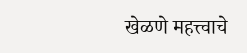खेळणे महत्त्वाचे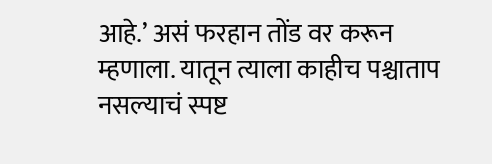आहे.’ असं फरहान तोंड वर करून म्हणाला. यातून त्याला काहीच पश्चाताप नसल्याचं स्पष्ट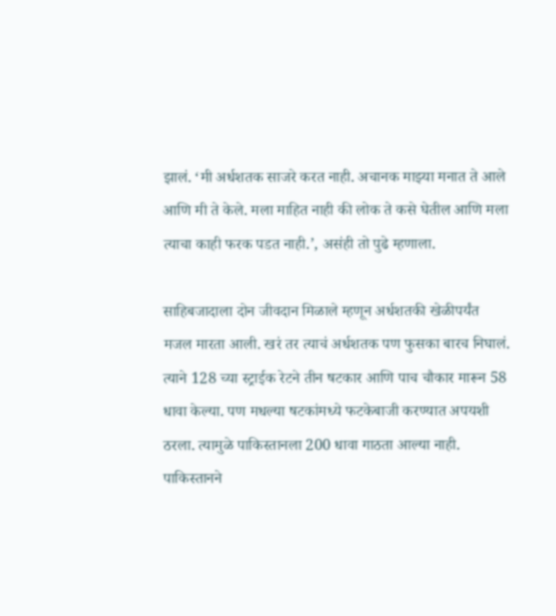झालं. ‘मी अर्धशतक साजरे करत नाही. अचानक माझ्या मनात ते आले आणि मी ते केले. मला माहित नाही की लोक ते कसे घेतील आणि मला त्याचा काही फरक पडत नाही.’, असंही तो पुढे म्हणाला.

साहिबजादाला दोन जीवदान मिळाले म्हणून अर्धशतकी खेळीपर्यंत मजल मारता आली. खरं तर त्याचं अर्धशतक पण फुसका बारच निघालं. त्याने 128 च्या स्ट्राईक रेटने तीन षटकार आणि पाच चौकार मारून 58 धावा केल्या. पण मधल्या षटकांमध्ये फटकेबाजी करण्यात अपयशी ठरला. त्यामुळे पाकिस्तानला 200 धावा गाठता आल्या नाही. पाकिस्तानने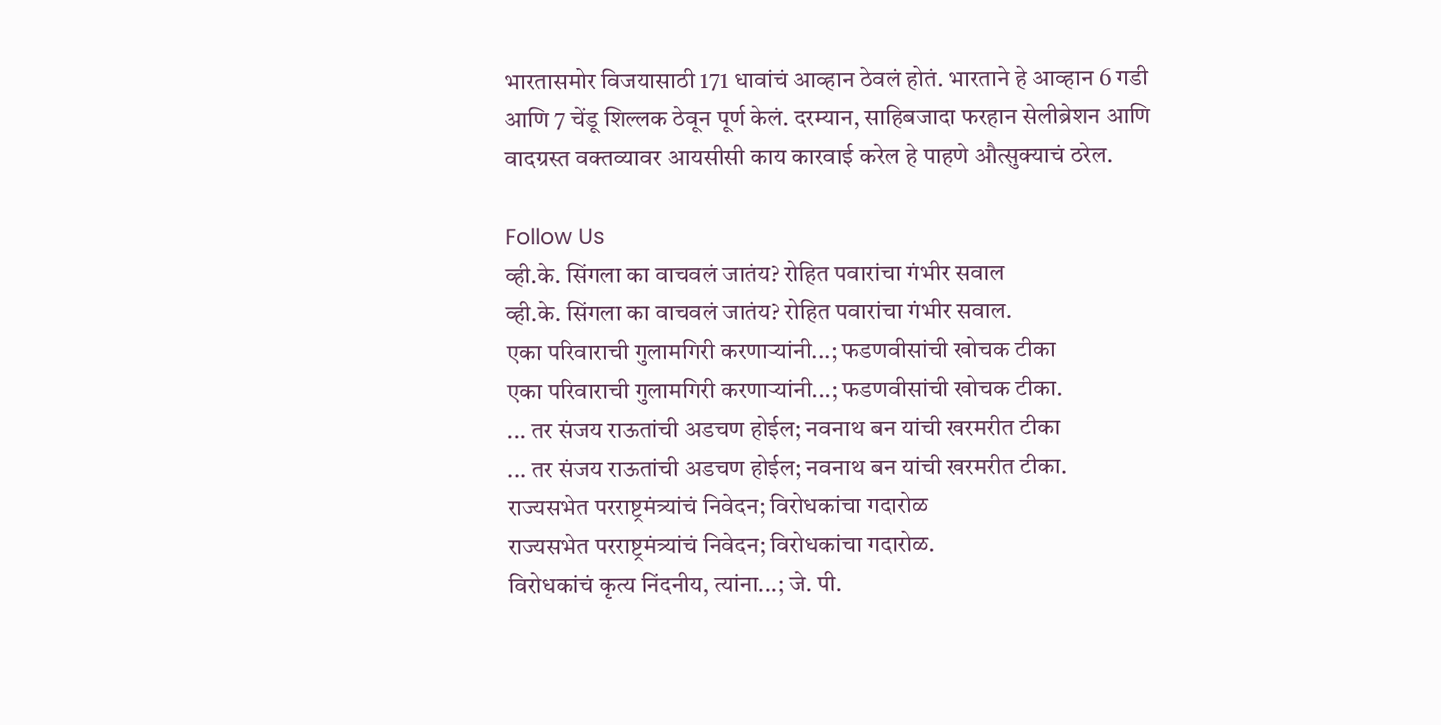भारतासमोर विजयासाठी 171 धावांचं आव्हान ठेवलं होतं. भारताने हे आव्हान 6 गडी आणि 7 चेंडू शिल्लक ठेवून पूर्ण केलं. दरम्यान, साहिबजादा फरहान सेलीब्रेशन आणि वादग्रस्त वक्तव्यावर आयसीसी काय कारवाई करेल हे पाहणे औत्सुक्याचं ठरेल.

Follow Us
व्ही.के. सिंगला का वाचवलं जातंय? रोहित पवारांचा गंभीर सवाल
व्ही.के. सिंगला का वाचवलं जातंय? रोहित पवारांचा गंभीर सवाल.
एका परिवाराची गुलामगिरी करणाऱ्यांनी...; फडणवीसांची खोचक टीका
एका परिवाराची गुलामगिरी करणाऱ्यांनी...; फडणवीसांची खोचक टीका.
... तर संजय राऊतांची अडचण होईल; नवनाथ बन यांची खरमरीत टीका
... तर संजय राऊतांची अडचण होईल; नवनाथ बन यांची खरमरीत टीका.
राज्यसभेत परराष्ट्रमंत्र्यांचं निवेदन; विरोधकांचा गदारोळ
राज्यसभेत परराष्ट्रमंत्र्यांचं निवेदन; विरोधकांचा गदारोळ.
विरोधकांचं कृत्य निंदनीय, त्यांना...; जे. पी.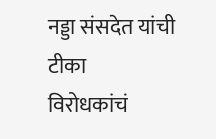नड्डा संसदेत यांची टीका
विरोधकांचं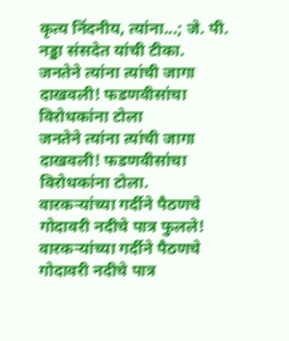कृत्य निंदनीय, त्यांना...; जे. पी. नड्डा संसदेत यांची टीका.
जनतेने त्यांना त्यांची जागा दाखवली! फडणवीसांचा विरोधकांना टोला
जनतेने त्यांना त्यांची जागा दाखवली! फडणवीसांचा विरोधकांना टोला.
वारकऱ्यांच्या गर्दीने पैठणचे गोदावरी नदीचे पात्र फुलले!
वारकऱ्यांच्या गर्दीने पैठणचे गोदावरी नदीचे पात्र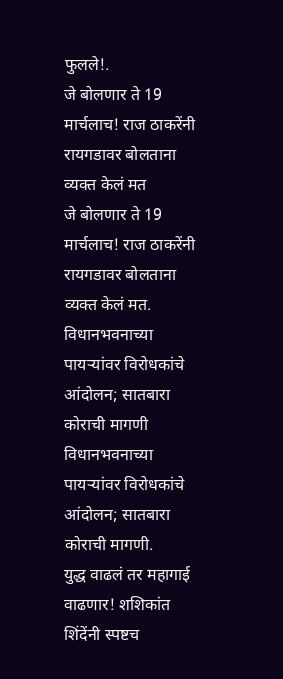फुलले!.
जे बोलणार ते 19 मार्चलाच! राज ठाकरेंनी रायगडावर बोलताना व्यक्त केलं मत
जे बोलणार ते 19 मार्चलाच! राज ठाकरेंनी रायगडावर बोलताना व्यक्त केलं मत.
विधानभवनाच्या पायऱ्यांवर विरोधकांचे आंदोलन; सातबारा कोराची मागणी
विधानभवनाच्या पायऱ्यांवर विरोधकांचे आंदोलन; सातबारा कोराची मागणी.
युद्ध वाढलं तर महागाई वाढणार! शशिकांत शिंदेंनी स्पष्टच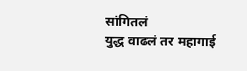सांगितलं
युद्ध वाढलं तर महागाई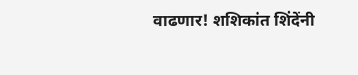वाढणार! शशिकांत शिंदेंनी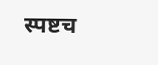स्पष्टच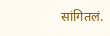सांगितलं.